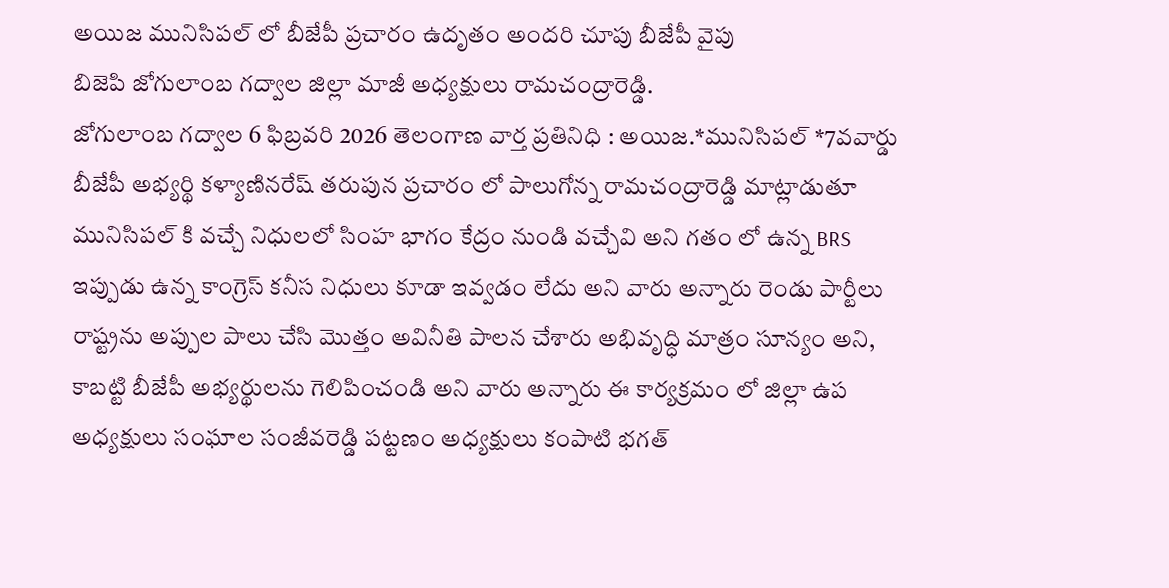అయిజ మునిసిపల్ లో బీజేపీ ప్రచారం ఉదృతం అందరి చూపు బీజేపీ వైపు
బిజెపి జోగులాంబ గద్వాల జిల్లా మాజీ అధ్యక్షులు రామచంద్రారెడ్డి.
జోగులాంబ గద్వాల 6 ఫిబ్రవరి 2026 తెలంగాణ వార్త ప్రతినిధి : అయిజ.*మునిసిపల్ *7వవార్డు బీజేపీ అభ్యర్థి కళ్యాణినరేష్ తరుపున ప్రచారం లో పాలుగోన్న రామచంద్రారెడ్డి మాట్లాడుతూ మునిసిపల్ కి వచ్చే నిధులలో సింహ భాగం కేద్రం నుండి వచ్చేవి అని గతం లో ఉన్న BRS ఇప్పుడు ఉన్న కాంగ్రెస్ కనీస నిధులు కూడా ఇవ్వడం లేదు అని వారు అన్నారు రెండు పార్టీలు రాష్ట్రను అప్పుల పాలు చేసి మొత్తం అవినీతి పాలన చేశారు అభివృద్ధి మాత్రం సూన్యం అని, కాబట్టి బీజేపీ అభ్యర్థులను గెలిపించండి అని వారు అన్నారు ఈ కార్యక్రమం లో జిల్లా ఉప అధ్యక్షులు సంఘాల సంజీవరెడ్డి పట్టణం అధ్యక్షులు కంపాటి భగత్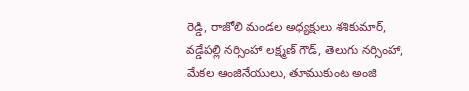రెడ్డి, రాజోలి మండల అధ్యక్షులు శశికుమార్, వడ్డేపల్లి నర్సింహా లక్ష్మణ్ గౌడ్, తెలుగు నర్సింహా, మేకల ఆంజినేయులు, తూముకుంట అంజి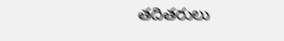తదితరులు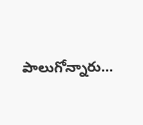పాలుగోన్నారు...